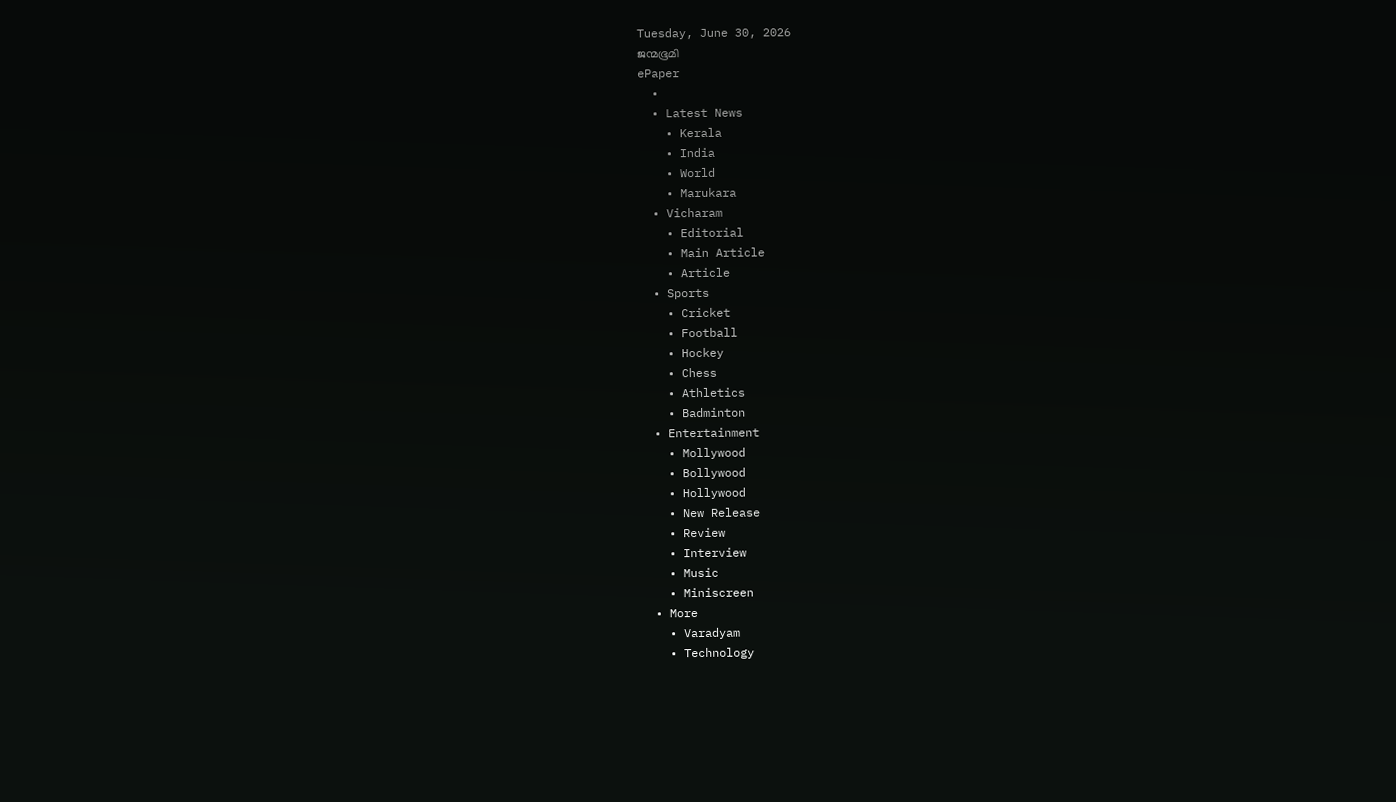Tuesday, June 30, 2026
ജന്മഭൂമി
ePaper
  •
  • Latest News
    • Kerala
    • India
    • World
    • Marukara
  • Vicharam
    • Editorial
    • Main Article
    • Article
  • Sports
    • Cricket
    • Football
    • Hockey
    • Chess
    • Athletics
    • Badminton
  • Entertainment
    • Mollywood
    • Bollywood
    • Hollywood
    • New Release
    • Review
    • Interview
    • Music
    • Miniscreen
  • More
    • Varadyam
    • Technology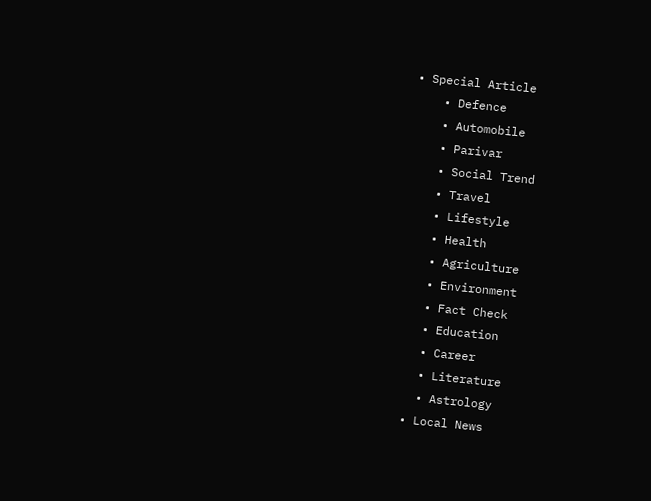• Special Article
    • Defence
    • Automobile
    • Parivar
    • Social Trend
    • Travel
    • Lifestyle
    • Health
    • Agriculture
    • Environment
    • Fact Check
    • Education
    • Career
    • Literature
    • Astrology
  • Local News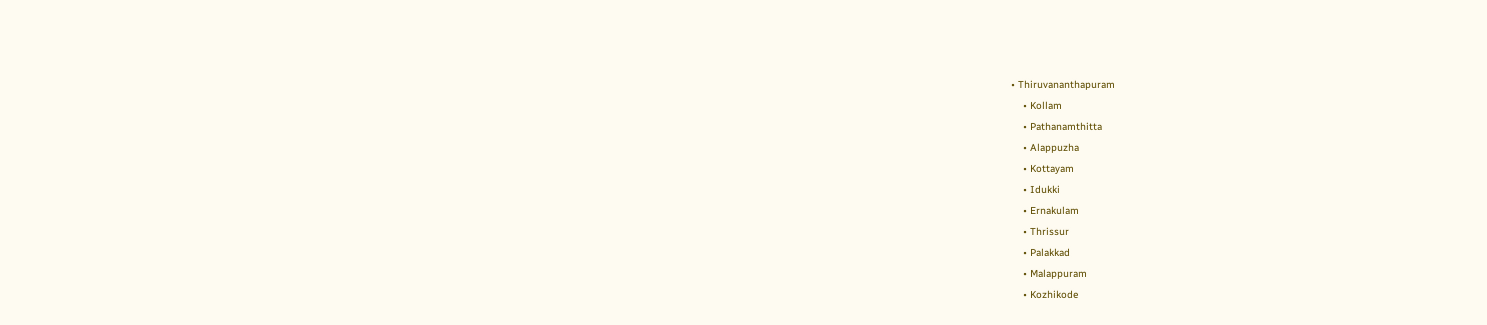• Thiruvananthapuram
    • Kollam
    • Pathanamthitta
    • Alappuzha
    • Kottayam
    • Idukki
    • Ernakulam
    • Thrissur
    • Palakkad
    • Malappuram
    • Kozhikode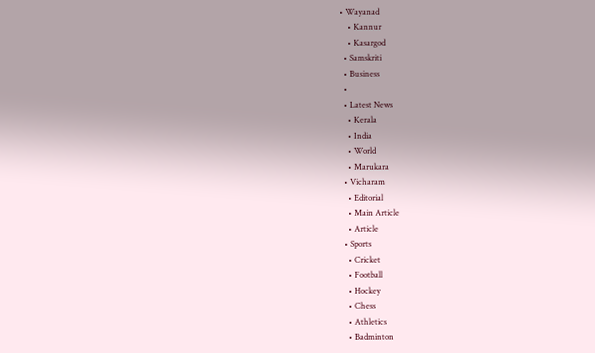• Wayanad
    • Kannur
    • Kasargod
  • Samskriti
  • Business
  •
  • Latest News
    • Kerala
    • India
    • World
    • Marukara
  • Vicharam
    • Editorial
    • Main Article
    • Article
  • Sports
    • Cricket
    • Football
    • Hockey
    • Chess
    • Athletics
    • Badminton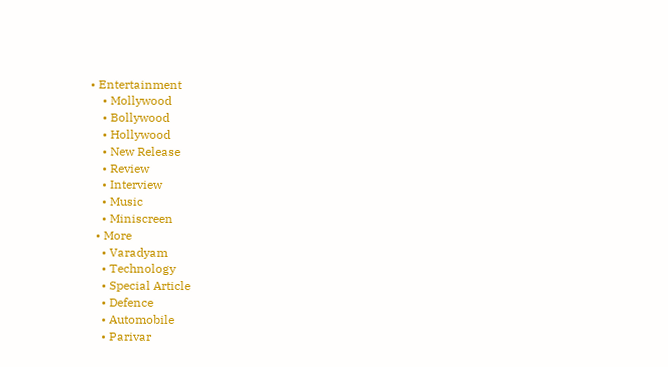• Entertainment
    • Mollywood
    • Bollywood
    • Hollywood
    • New Release
    • Review
    • Interview
    • Music
    • Miniscreen
  • More
    • Varadyam
    • Technology
    • Special Article
    • Defence
    • Automobile
    • Parivar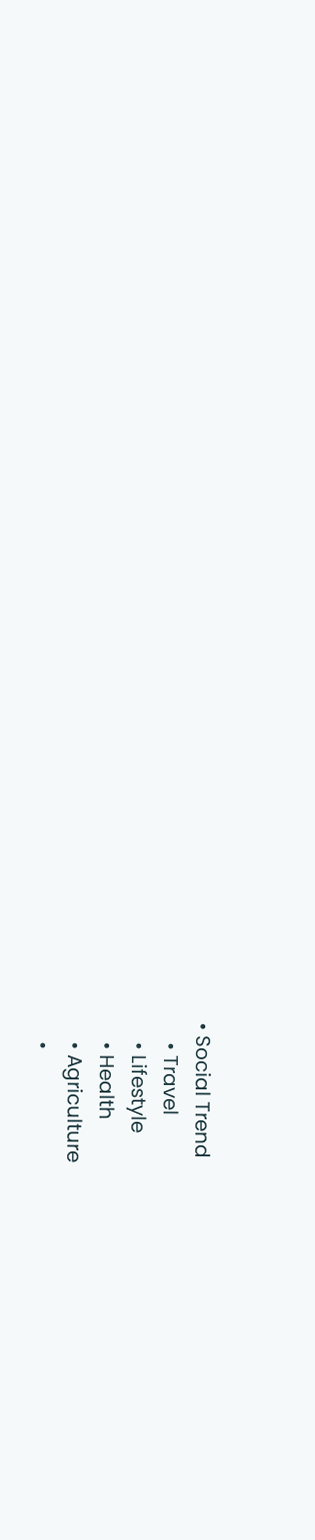• Social Trend
    • Travel
    • Lifestyle
    • Health
    • Agriculture
    •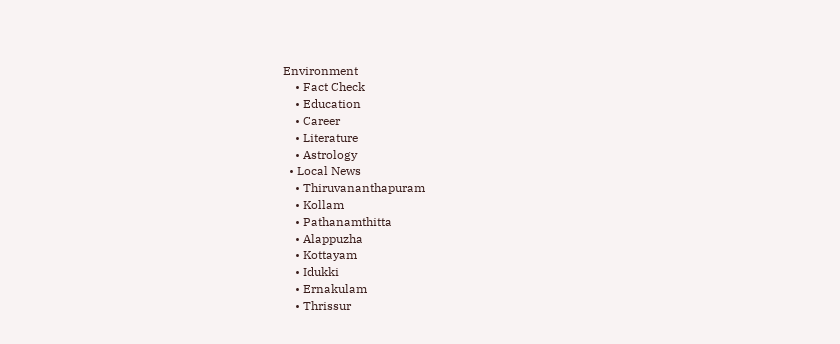Environment
    • Fact Check
    • Education
    • Career
    • Literature
    • Astrology
  • Local News
    • Thiruvananthapuram
    • Kollam
    • Pathanamthitta
    • Alappuzha
    • Kottayam
    • Idukki
    • Ernakulam
    • Thrissur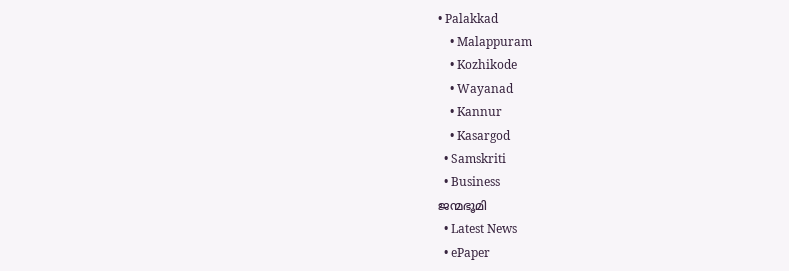• Palakkad
    • Malappuram
    • Kozhikode
    • Wayanad
    • Kannur
    • Kasargod
  • Samskriti
  • Business
ജന്മഭൂമി
  • Latest News
  • ePaper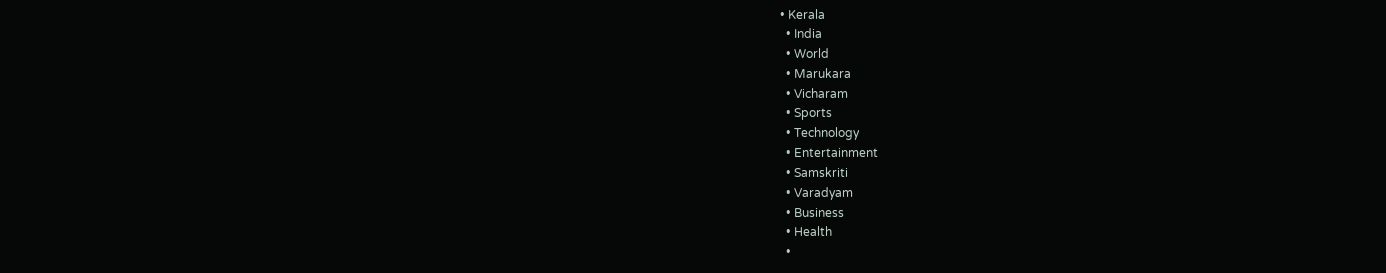• Kerala
  • India
  • World
  • Marukara
  • Vicharam
  • Sports
  • Technology
  • Entertainment
  • Samskriti
  • Varadyam
  • Business
  • Health
  •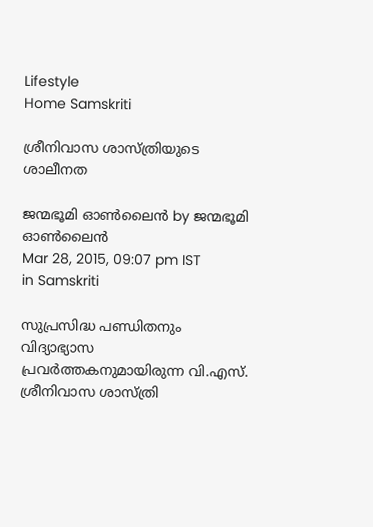Lifestyle
Home Samskriti

ശ്രീനിവാസ ശാസ്ത്രിയുടെ ശാലീനത

ജന്മഭൂമി ഓണ്‍ലൈന്‍ by ജന്മഭൂമി ഓണ്‍ലൈന്‍
Mar 28, 2015, 09:07 pm IST
in Samskriti

സുപ്രസിദ്ധ പണ്ഡിതനും വിദ്യാഭ്യാസ പ്രവര്‍ത്തകനുമായിരുന്ന വി.എസ്. ശ്രീനിവാസ ശാസ്ത്രി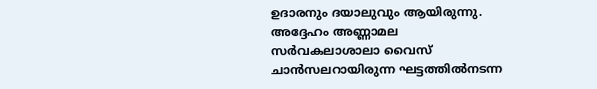ഉദാരനും ദയാലുവും ആയിരുന്നു. അദ്ദേഹം അണ്ണാമല സര്‍വകലാശാലാ വൈസ് ചാന്‍സലറായിരുന്ന ഘട്ടത്തില്‍നടന്ന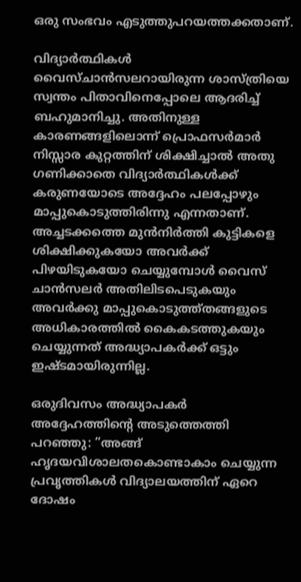ഒരു സംഭവം എടുത്തുപറയത്തക്കതാണ്.

വിദ്യാര്‍ത്ഥികള്‍ വൈസ്ചാന്‍സലറായിരുന്ന ശാസ്ത്രിയെ സ്വന്തം പിതാവിനെപ്പോലെ ആദരിച്ച് ബഹുമാനിച്ചു. അതിനുള്ള കാരണങ്ങളിലൊന്ന് പ്രൊഫസര്‍മാര്‍ നിസ്സാര കുറ്റത്തിന് ശിക്ഷിച്ചാല്‍ അതു ഗണിക്കാതെ വിദ്യാര്‍ത്ഥികള്‍ക്ക് കരുണയോടെ അദ്ദേഹം പലപ്പോഴും മാപ്പുകൊടുത്തിരിന്നു എന്നതാണ്. അച്ചടക്കത്തെ മുന്‍നിര്‍ത്തി കുട്ടികളെ ശിക്ഷിക്കുകയോ അവര്‍ക്ക് പിഴയിടുകയോ ചെയ്യുമ്പോള്‍ വൈസ് ചാന്‍സലര്‍ അതിലിടപെടുകയും അവര്‍ക്കു മാപ്പുകൊടുത്ത്തങ്ങളുടെ അധികാരത്തില്‍ കൈകടത്തുകയും ചെയ്യുന്നത് അദ്ധ്യാപകര്‍ക്ക് ഒട്ടും ഇഷ്ടമായിരുന്നില്ല.

ഒരുദിവസം അദ്ധ്യാപകര്‍ അദ്ദേഹത്തിന്റെ അടുത്തെത്തി പറഞ്ഞു: ”അങ്ങ് ഹൃദയവിശാലതകൊണ്ടാകാം ചെയ്യുന്ന പ്രവൃത്തികള്‍ വിദ്യാലയത്തിന് ഏറെ ദോഷം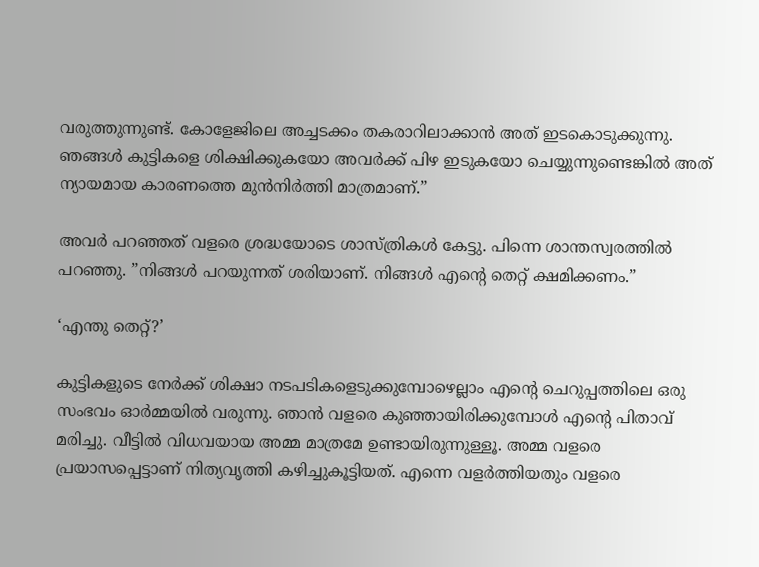വരുത്തുന്നുണ്ട്. കോളേജിലെ അച്ചടക്കം തകരാറിലാക്കാന്‍ അത് ഇടകൊടുക്കുന്നു. ഞങ്ങള്‍ കുട്ടികളെ ശിക്ഷിക്കുകയോ അവര്‍ക്ക് പിഴ ഇടുകയോ ചെയ്യുന്നുണ്ടെങ്കില്‍ അത് ന്യായമായ കാരണത്തെ മുന്‍നിര്‍ത്തി മാത്രമാണ്.”

അവര്‍ പറഞ്ഞത് വളരെ ശ്രദ്ധയോടെ ശാസ്ത്രികള്‍ കേട്ടു. പിന്നെ ശാന്തസ്വരത്തില്‍ പറഞ്ഞു. ”നിങ്ങള്‍ പറയുന്നത് ശരിയാണ്. നിങ്ങള്‍ എന്റെ തെറ്റ് ക്ഷമിക്കണം.”

‘എന്തു തെറ്റ്?’

കുട്ടികളുടെ നേര്‍ക്ക് ശിക്ഷാ നടപടികളെടുക്കുമ്പോഴെല്ലാം എന്റെ ചെറുപ്പത്തിലെ ഒരു സംഭവം ഓര്‍മ്മയില്‍ വരുന്നു. ഞാന്‍ വളരെ കുഞ്ഞായിരിക്കുമ്പോള്‍ എന്റെ പിതാവ് മരിച്ചു. വീട്ടില്‍ വിധവയായ അമ്മ മാത്രമേ ഉണ്ടായിരുന്നുള്ളൂ. അമ്മ വളരെ പ്രയാസപ്പെട്ടാണ് നിത്യവൃത്തി കഴിച്ചുകൂട്ടിയത്. എന്നെ വളര്‍ത്തിയതും വളരെ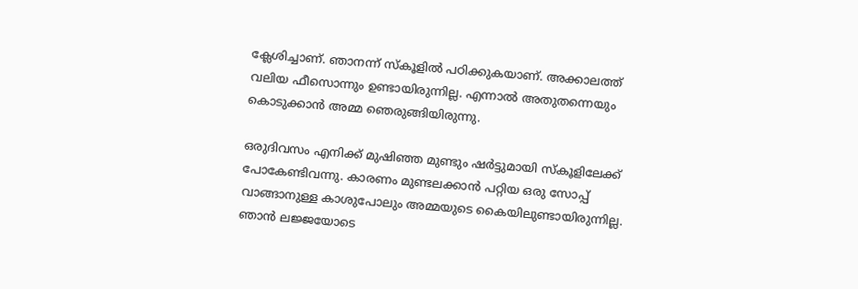ക്ലേശിച്ചാണ്. ഞാനന്ന് സ്‌കൂളില്‍ പഠിക്കുകയാണ്. അക്കാലത്ത് വലിയ ഫീസൊന്നും ഉണ്ടായിരുന്നില്ല. എന്നാല്‍ അതുതന്നെയും കൊടുക്കാന്‍ അമ്മ ഞെരുങ്ങിയിരുന്നു.

ഒരുദിവസം എനിക്ക് മുഷിഞ്ഞ മുണ്ടും ഷര്‍ട്ടുമായി സ്‌കൂളിലേക്ക് പോകേണ്ടിവന്നു. കാരണം മുണ്ടലക്കാന്‍ പറ്റിയ ഒരു സോപ്പ് വാങ്ങാനുള്ള കാശുപോലും അമ്മയുടെ കൈയിലുണ്ടായിരുന്നില്ല. ഞാന്‍ ലജ്ജയോടെ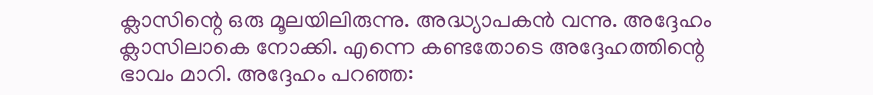ക്ലാസിന്റെ ഒരു മൂലയിലിരുന്നു. അദ്ധ്യാപകന്‍ വന്നു. അദ്ദേഹം ക്ലാസിലാകെ നോക്കി. എന്നെ കണ്ടതോടെ അദ്ദേഹത്തിന്റെ ഭാവം മാറി. അദ്ദേഹം പറഞ്ഞ: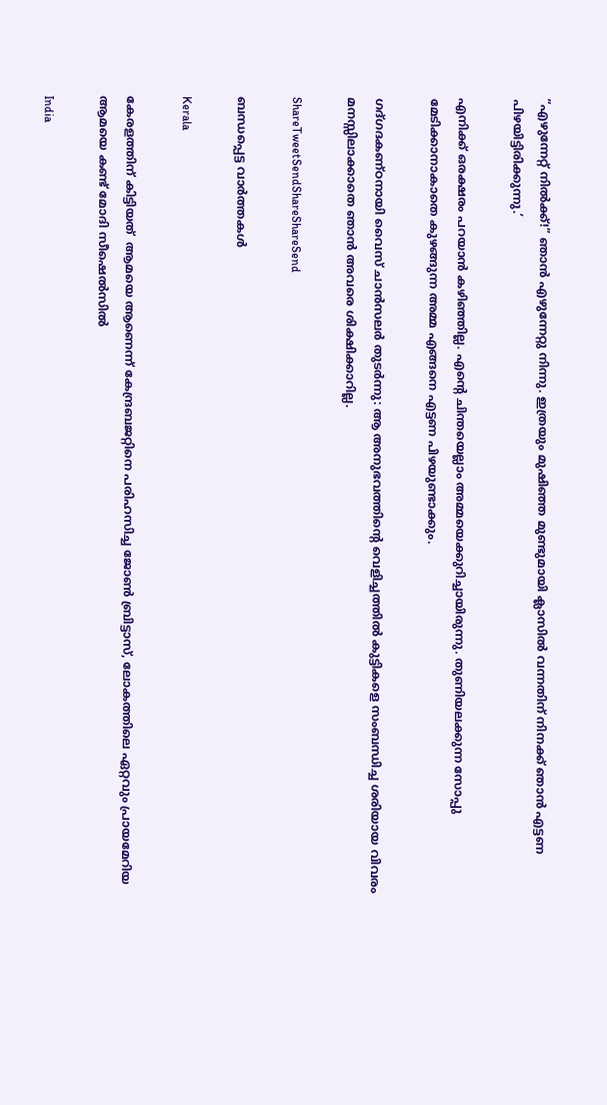”എഴുന്നേറ്റ് നില്‍ക്ക്!” ഞാന്‍ എഴുന്നേറ്റു നിന്നു. ഇത്രയും മുഷിഞ്ഞ മുണ്ടുമായി ക്ലാസില്‍ വന്നതിന് നിനക്ക് ഞാന്‍ എട്ടണ പിഴയിട്ടിരിക്കുന്നു.’

എനിക്ക് ഒരക്ഷരം പറയാന്‍ കഴിഞ്ഞില്ല. എന്റെ ചിന്തയെല്ലാം അമ്മയെക്കുറിച്ചായിരുന്നു. തുണിയലക്കുന്ന സോപ്പു മേടിക്കാനാകാതെ കുഴങ്ങുന്ന അമ്മ എങ്ങനെ എട്ടണ പിഴയുണ്ടാക്കും.

ഗദ്ഗദകണ്ഠനായി വൈസ് ചാന്‍സലര്‍ തുടര്‍ന്നു: ആ അനുഭവത്തിന്റെ വെളിച്ചത്തില്‍ കുട്ടികളെ സംബന്ധിച്ച ശരിയായ വിവരം മനസ്സിലാക്കാതെ ഞാന്‍ അവരെ ശിക്ഷിക്കാറില്ല.

ShareTweetSendShareShareSend

ബന്ധപ്പെട്ട വാര്‍ത്തകള്‍

Kerala

കേരളത്തിന് കിട്ടിയത്  ആമയെ ആണെന്ന് കേന്ദ്രബജറ്റിനെ പരിഹസിച്ച ജോണ്‍ ബ്രിട്ടാസ്, ലോകത്തിലെ ഏറ്റവും പ്രായമേറിയ ആമയെ കണ്ട് മോദി സീഷെല്‍സില്‍

India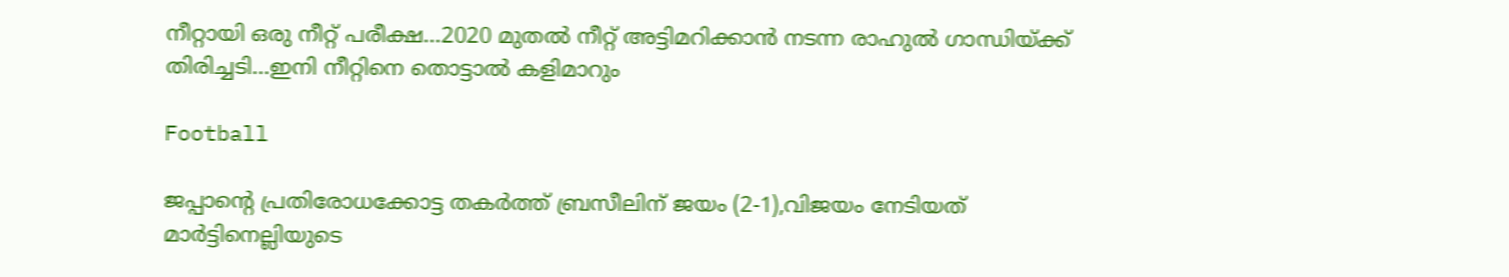നീറ്റായി ഒരു നീറ്റ് പരീക്ഷ…2020 മുതല്‍ നീറ്റ് അട്ടിമറിക്കാന്‍ നടന്ന രാഹുല്‍ ഗാന്ധിയ്‌ക്ക് തിരിച്ചടി…ഇനി നീറ്റിനെ തൊട്ടാല്‍ കളിമാറും

Football

ജപ്പാന്റെ പ്രതിരോധക്കോട്ട തകര്‍ത്ത് ബ്രസീലിന് ജയം (2-1),വിജയം നേടിയത് മാര്‍ട്ടിനെല്ലിയുടെ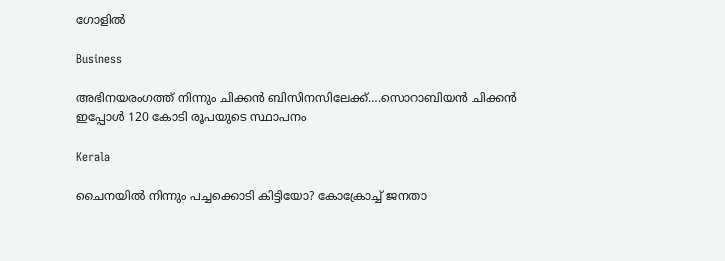ഗോളില്‍

Business

അഭിനയരംഗത്ത് നിന്നും ചിക്കന്‍ ബിസിനസിലേക്ക്….സൊറാബിയന്‍ ചിക്കന്‍ ഇപ്പോള്‍ 120 കോടി രൂപയുടെ സ്ഥാപനം

Kerala

ചൈനയില്‍ നിന്നും പച്ചക്കൊടി കിട്ടിയോ? കോക്രോച്ച് ജനതാ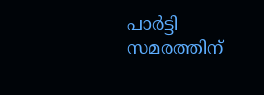പാര്‍ട്ടി സമരത്തിന്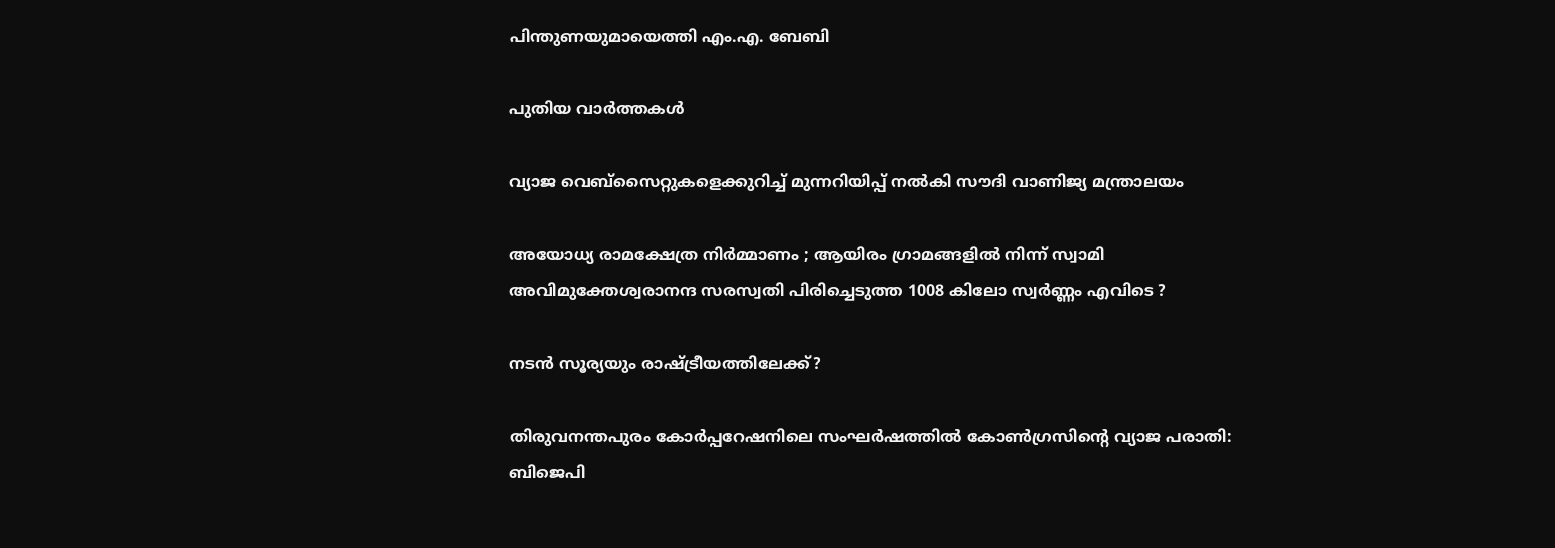പിന്തുണയുമായെത്തി എം.എ. ബേബി

പുതിയ വാര്‍ത്തകള്‍

വ്യാജ വെബ്സൈറ്റുകളെക്കുറിച്ച് മുന്നറിയിപ്പ് നൽകി സൗദി വാണിജ്യ മന്ത്രാലയം

അയോധ്യ രാമക്ഷേത്ര നിർമ്മാണം ; ആയിരം ഗ്രാമങ്ങളിൽ നിന്ന് സ്വാമി അവിമുക്തേശ്വരാനന്ദ സരസ്വതി പിരിച്ചെടുത്ത 1008 കിലോ സ്വർണ്ണം എവിടെ ?

നടന്‍ സൂര്യയും രാഷ്‌ട്രീയത്തിലേക്ക്?

തിരുവനന്തപുരം കോര്‍പ്പറേഷനിലെ സംഘര്‍ഷത്തില്‍ കോണ്‍ഗ്രസിന്റെ വ്യാജ പരാതി: ബിജെപി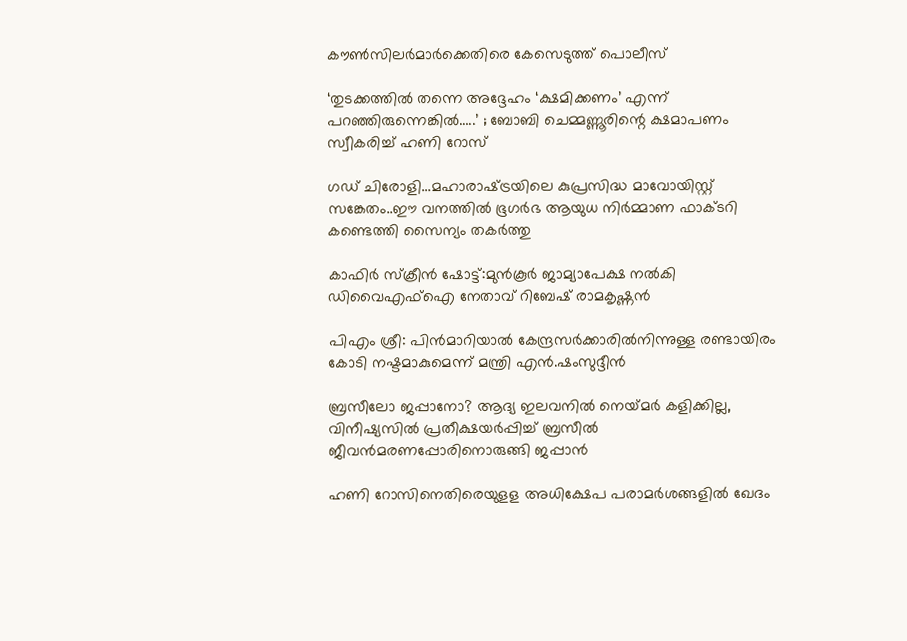കൗണ്‍സിലര്‍മാര്‍ക്കെതിരെ കേസെടുത്ത് പൊലീസ്

‘തുടക്കത്തിൽ തന്നെ അദ്ദേഹം ‘ക്ഷമിക്കണം’ എന്ന് പറഞ്ഞിരുന്നെങ്കിൽ…..’ ; ബോബി ചെമ്മണ്ണൂരിന്റെ ക്ഷമാപണം സ്വീകരിച്ച് ഹണി റോസ്

ഗഡ് ചിരോളി…മഹാരാഷ്‌ട്രയിലെ കുപ്രസിദ്ധ മാവോയിസ്റ്റ് സങ്കേതം..ഈ വനത്തില്‍ ഭൂഗര്‍ഭ ആയുധ നിര്‍മ്മാണ ഫാക്ടറി കണ്ടെത്തി സൈന്യം തകര്‍ത്തു

കാഫിര്‍ സ്‌ക്രീന്‍ ഷോട്ട്:മുന്‍കൂര്‍ ജാമ്യാപേക്ഷ നല്‍കി ഡിവൈഎഫ്‌ഐ നേതാവ് റിബേഷ് രാമകൃഷ്ണന്‍

പിഎം ശ്രീ: പിന്‍മാറിയാല്‍ കേന്ദ്രസര്‍ക്കാരില്‍നിന്നുള്ള രണ്ടായിരം കോടി നഷ്ടമാകുമെന്ന് മന്ത്രി എന്‍.ഷംസുദ്ദീന്‍

ബ്രസീലോ ജപ്പാനോ? ആദ്യ ഇലവനില്‍ നെയ്‌മര്‍ കളിക്കില്ല, വിനീഷ്യസില്‍ പ്രതീക്ഷയര്‍പ്പിച്ച് ബ്രസീല്‍ ജീവന്‍മരണപ്പോരിനൊരുങ്ങി ജപ്പാന്‍

ഹണി റോസിനെതിരെയുളള അധിക്ഷേപ പരാമര്‍ശങ്ങളില്‍ ഖേദം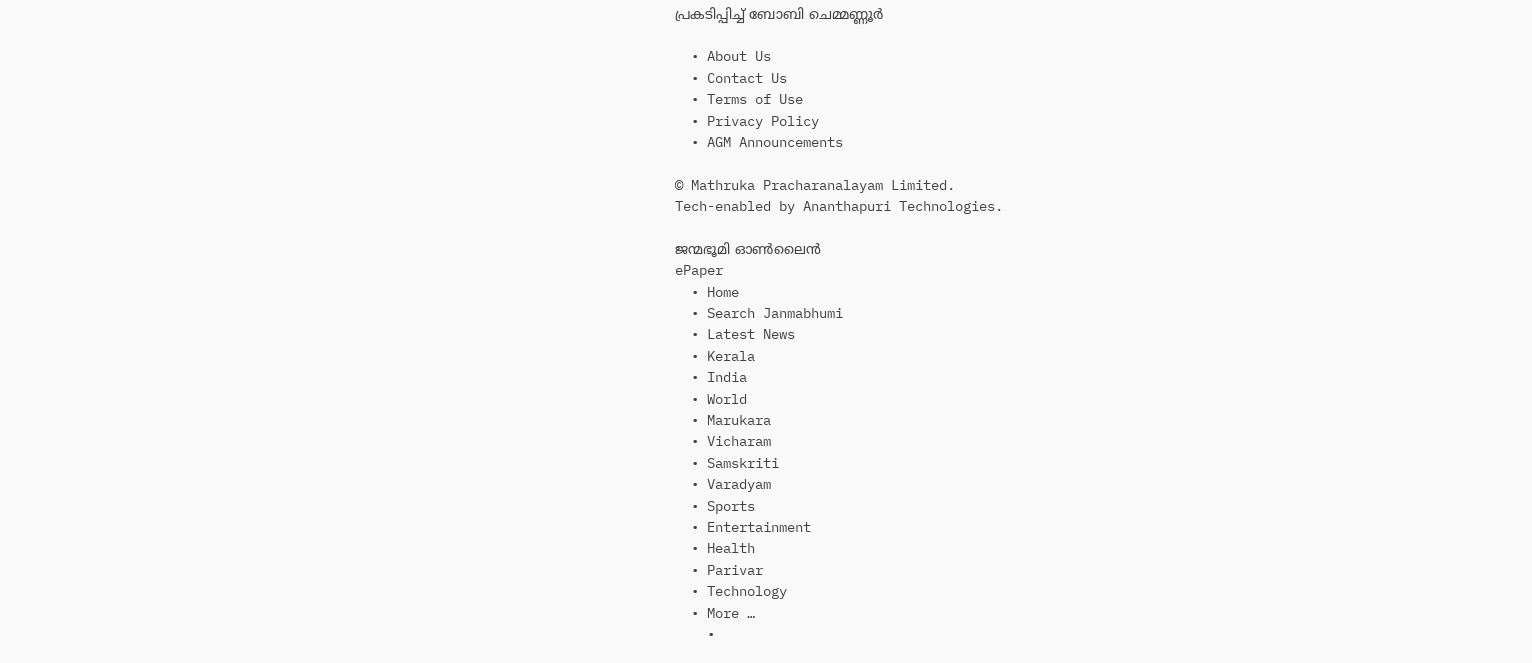പ്രകടിപ്പിച്ച് ബോബി ചെമ്മണ്ണൂര്‍

  • About Us
  • Contact Us
  • Terms of Use
  • Privacy Policy
  • AGM Announcements

© Mathruka Pracharanalayam Limited.
Tech-enabled by Ananthapuri Technologies.

ജന്മഭൂമി ഓണ്‍ലൈന്‍
ePaper
  • Home
  • Search Janmabhumi
  • Latest News
  • Kerala
  • India
  • World
  • Marukara
  • Vicharam
  • Samskriti
  • Varadyam
  • Sports
  • Entertainment
  • Health
  • Parivar
  • Technology
  • More …
    •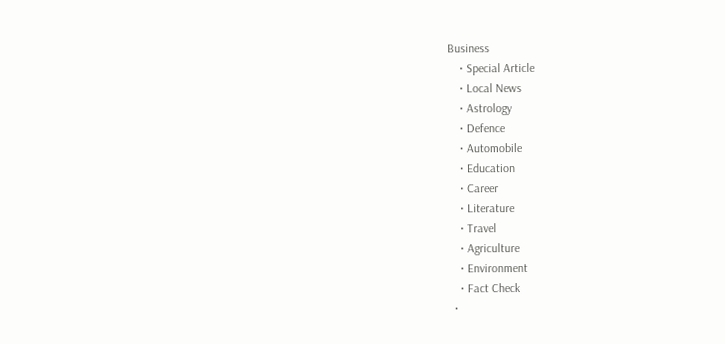Business
    • Special Article
    • Local News
    • Astrology
    • Defence
    • Automobile
    • Education
    • Career
    • Literature
    • Travel
    • Agriculture
    • Environment
    • Fact Check
  •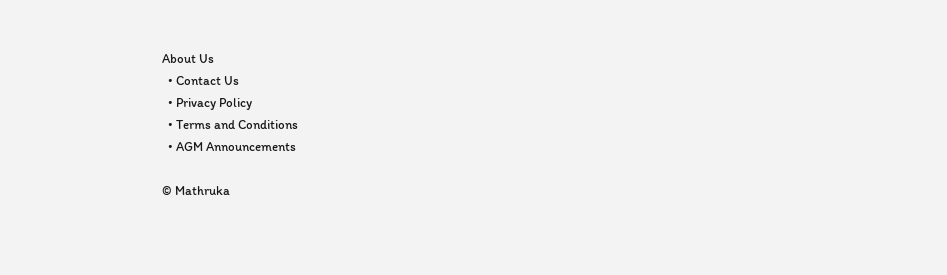About Us
  • Contact Us
  • Privacy Policy
  • Terms and Conditions
  • AGM Announcements

© Mathruka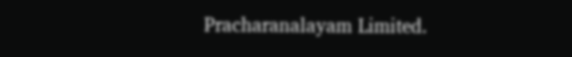Pracharanalayam Limited.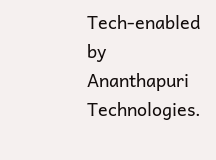Tech-enabled by Ananthapuri Technologies.